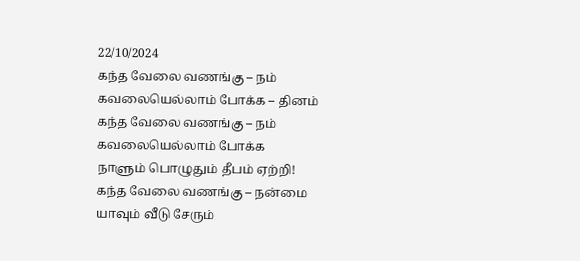22/10/2024
கந்த வேலை வணங்கு – நம்
கவலையெல்லாம் போக்க – தினம்
கந்த வேலை வணங்கு – நம்
கவலையெல்லாம் போக்க
நாளும் பொழுதும் தீபம் ஏற்றி!
கந்த வேலை வணங்கு – நன்மை
யாவும் வீடு சேரும்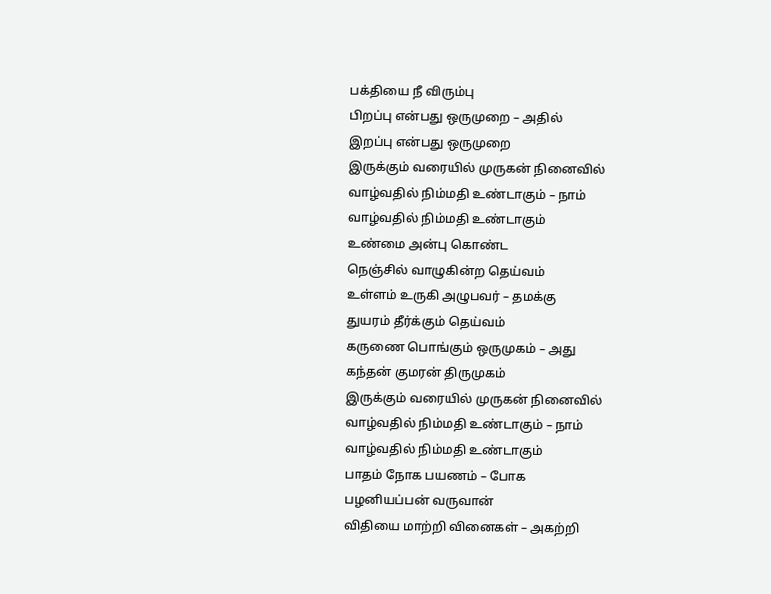பக்தியை நீ விரும்பு
பிறப்பு என்பது ஒருமுறை – அதில்
இறப்பு என்பது ஒருமுறை
இருக்கும் வரையில் முருகன் நினைவில்
வாழ்வதில் நிம்மதி உண்டாகும் – நாம்
வாழ்வதில் நிம்மதி உண்டாகும்
உண்மை அன்பு கொண்ட
நெஞ்சில் வாழுகின்ற தெய்வம்
உள்ளம் உருகி அழுபவர் – தமக்கு
துயரம் தீர்க்கும் தெய்வம்
கருணை பொங்கும் ஒருமுகம் – அது
கந்தன் குமரன் திருமுகம்
இருக்கும் வரையில் முருகன் நினைவில்
வாழ்வதில் நிம்மதி உண்டாகும் – நாம்
வாழ்வதில் நிம்மதி உண்டாகும்
பாதம் நோக பயணம் – போக
பழனியப்பன் வருவான்
விதியை மாற்றி வினைகள் – அகற்றி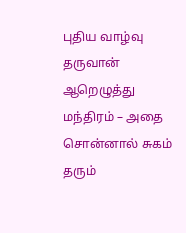புதிய வாழ்வு தருவான்
ஆறெழுத்து மந்திரம் – அதை
சொன்னால் சுகம் தரும்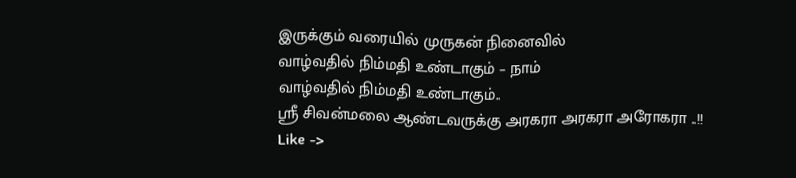இருக்கும் வரையில் முருகன் நினைவில்
வாழ்வதில் நிம்மதி உண்டாகும் – நாம்
வாழ்வதில் நிம்மதி உண்டாகும்..
ஸ்ரீ சிவன்மலை ஆண்டவருக்கு அரகரா அரகரா அரோகரா ..!!
Like ->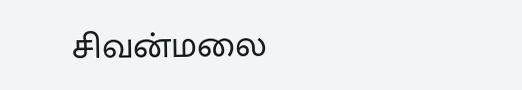சிவன்மலை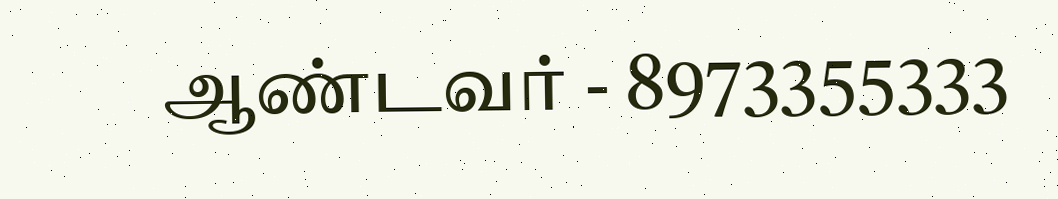ஆண்டவர் - 8973355333